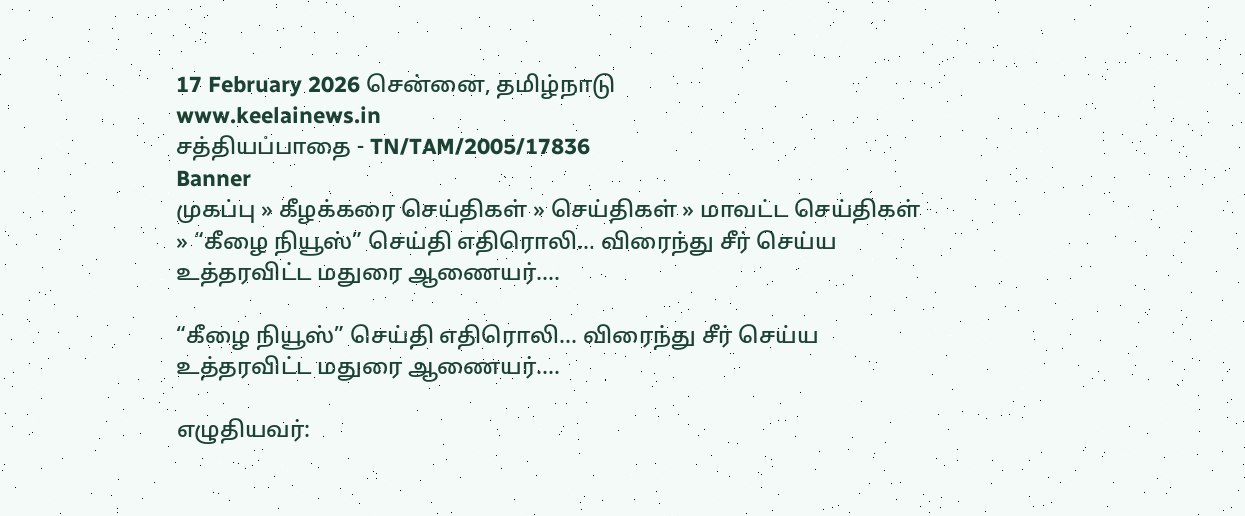17 February 2026 சென்னை, தமிழ்நாடு
www.keelainews.in
சத்தியப்பாதை - TN/TAM/2005/17836
Banner
முகப்பு » கீழக்கரை செய்திகள் » செய்திகள் » மாவட்ட செய்திகள் » “கீழை நியூஸ்” செய்தி எதிரொலி… விரைந்து சீர் செய்ய உத்தரவிட்ட மதுரை ஆணையர்….

“கீழை நியூஸ்” செய்தி எதிரொலி… விரைந்து சீர் செய்ய உத்தரவிட்ட மதுரை ஆணையர்….

எழுதியவர்: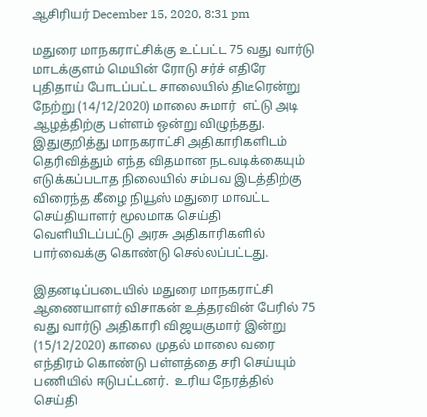ஆசிரியர் December 15, 2020, 8:31 pm

மதுரை மாநகராட்சிக்கு உட்பட்ட 75 வது வார்டு மாடக்குளம் மெயின் ரோடு சர்ச் எதிரே புதிதாய் போடப்பட்ட சாலையில் திடீரென்று நேற்று (14/12/2020) மாலை சுமார்  எட்டு அடி ஆழத்திற்கு பள்ளம் ஒன்று விழுந்தது.  இதுகுறித்து மாநகராட்சி அதிகாரிகளிடம் தெரிவித்தும் எந்த விதமான நடவடிக்கையும் எடுக்கப்படாத நிலையில் சம்பவ இடத்திற்கு விரைந்த கீழை நியூஸ் மதுரை மாவட்ட செய்தியாளர் மூலமாக செய்தி  வெளியிடப்பட்டு அரசு அதிகாரிகளில் பார்வைக்கு கொண்டு செல்லப்பட்டது.

இதனடிப்படையில் மதுரை மாநகராட்சி ஆணையாளர் விசாகன் உத்தரவின் பேரில் 75 வது வார்டு அதிகாரி விஜயகுமார் இன்று (15/12/2020) காலை முதல் மாலை வரை  எந்திரம் கொண்டு பள்ளத்தை சரி செய்யும் பணியில் ஈடுபட்டனர்.  உரிய நேரத்தில் செய்தி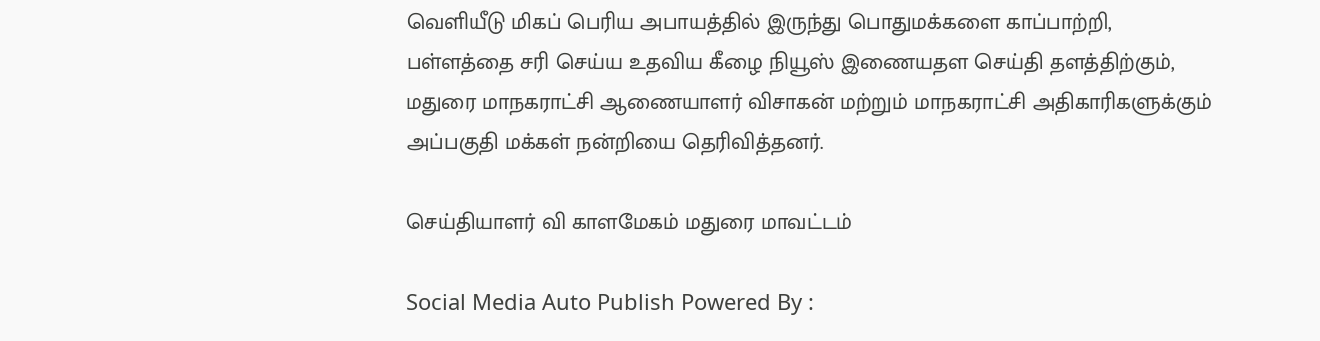வெளியீடு மிகப் பெரிய அபாயத்தில் இருந்து பொதுமக்களை காப்பாற்றி,  பள்ளத்தை சரி செய்ய உதவிய கீழை நியூஸ் இணையதள செய்தி தளத்திற்கும், மதுரை மாநகராட்சி ஆணையாளர் விசாகன் மற்றும் மாநகராட்சி அதிகாரிகளுக்கும் அப்பகுதி மக்கள் நன்றியை தெரிவித்தனர்.

செய்தியாளர் வி காளமேகம் மதுரை மாவட்டம்

Social Media Auto Publish Powered By :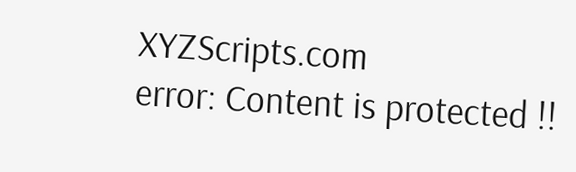XYZScripts.com
error: Content is protected !!